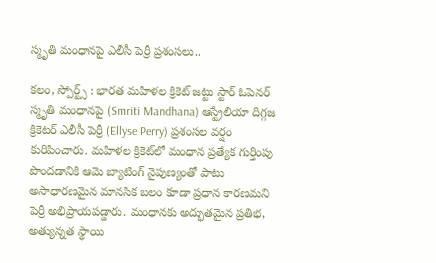స్మృతి మంధానపై ఎలీసీ పెర్రీ ప్రశంసలు..

కలం, స్పోర్ట్స్ : భారత మహిళల క్రికెట్ జట్టు స్టార్ ఓపెనర్ స్మృతి మంధానపై (Smriti Mandhana) ఆస్ట్రేలియా దిగ్గజ క్రికెటర్ ఎలీసీ పెర్రీ (Ellyse Perry) ప్రశంసల వర్షం కురిపించారు. మహిళల క్రికెట్‌లో మంధాన ప్రత్యేక గుర్తింపు పొందడానికి ఆమె బ్యాటింగ్ నైపుణ్యంతో పాటు అసాధారణమైన మానసిక బలం కూడా ప్రధాన కారణమని పెర్రీ అభిప్రాయపడ్డారు. మంధానకు అద్భుతమైన ప్రతిభ, అత్యున్నత స్థాయి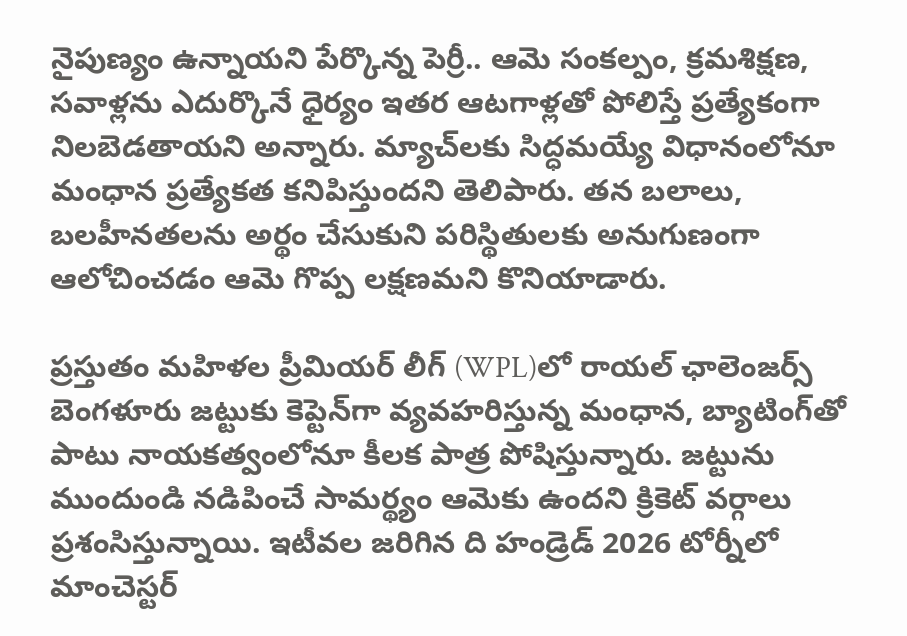నైపుణ్యం ఉన్నాయని పేర్కొన్న పెర్రీ.. ఆమె సంకల్పం, క్రమశిక్షణ, సవాళ్లను ఎదుర్కొనే ధైర్యం ఇతర ఆటగాళ్లతో పోలిస్తే ప్రత్యేకంగా నిలబెడతాయని అన్నారు. మ్యాచ్‌లకు సిద్ధమయ్యే విధానంలోనూ మంధాన ప్రత్యేకత కనిపిస్తుందని తెలిపారు. తన బలాలు, బలహీనతలను అర్థం చేసుకుని పరిస్థితులకు అనుగుణంగా ఆలోచించడం ఆమె గొప్ప లక్షణమని కొనియాడారు.

ప్రస్తుతం మహిళల ప్రీమియర్ లీగ్ (WPL)లో రాయల్ ఛాలెంజర్స్ బెంగళూరు జట్టుకు కెప్టెన్‌గా వ్యవహరిస్తున్న మంధాన, బ్యాటింగ్‌తో పాటు నాయకత్వంలోనూ కీలక పాత్ర పోషిస్తున్నారు. జట్టును ముందుండి నడిపించే సామర్థ్యం ఆమెకు ఉందని క్రికెట్ వర్గాలు ప్రశంసిస్తున్నాయి. ఇటీవల జరిగిన ది హండ్రెడ్ 2026 టోర్నీలో మాంచెస్టర్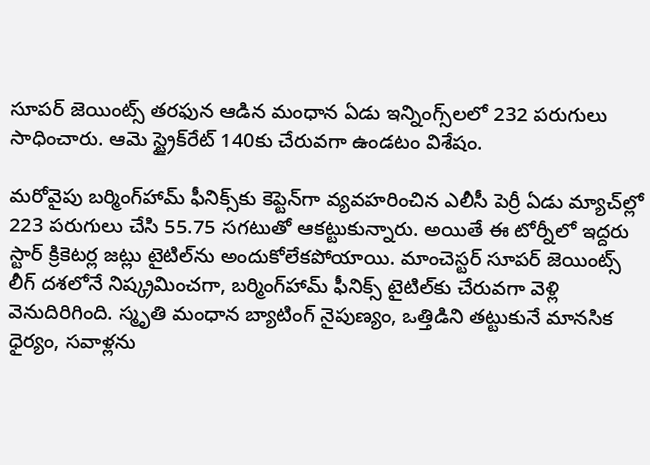సూపర్ జెయింట్స్ తరఫున ఆడిన మంధాన ఏడు ఇన్నింగ్స్‌లలో 232 పరుగులు సాధించారు. ఆమె స్ట్రైక్‌రేట్ 140కు చేరువగా ఉండటం విశేషం.

మరోవైపు బర్మింగ్‌హామ్ ఫీనిక్స్‌కు కెప్టెన్‌గా వ్యవహరించిన ఎలీసీ పెర్రీ ఏడు మ్యాచ్‌ల్లో 223 పరుగులు చేసి 55.75 సగటుతో ఆకట్టుకున్నారు. అయితే ఈ టోర్నీలో ఇద్దరు స్టార్ క్రికెటర్ల జట్లు టైటిల్‌ను అందుకోలేకపోయాయి. మాంచెస్టర్ సూపర్ జెయింట్స్ లీగ్ దశలోనే నిష్క్రమించగా, బర్మింగ్‌హామ్ ఫీనిక్స్ టైటిల్‌కు చేరువగా వెళ్లి వెనుదిరిగింది. స్మృతి మంధాన బ్యాటింగ్ నైపుణ్యం, ఒత్తిడిని తట్టుకునే మానసిక ధైర్యం, సవాళ్లను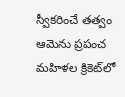స్వీకరించే తత్వం ఆమెను ప్రపంచ మహిళల క్రికెట్‌లో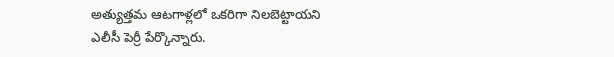అత్యుత్తమ ఆటగాళ్లలో ఒకరిగా నిలబెట్టాయని ఎలీసీ పెర్రీ పేర్కొన్నారు.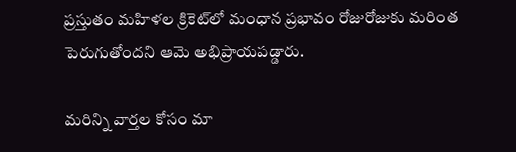ప్రస్తుతం మహిళల క్రికెట్‌లో మంధాన ప్రభావం రోజురోజుకు మరింత పెరుగుతోందని ఆమె అభిప్రాయపడ్డారు.

మ‌రిన్ని వార్త‌ల కోసం మా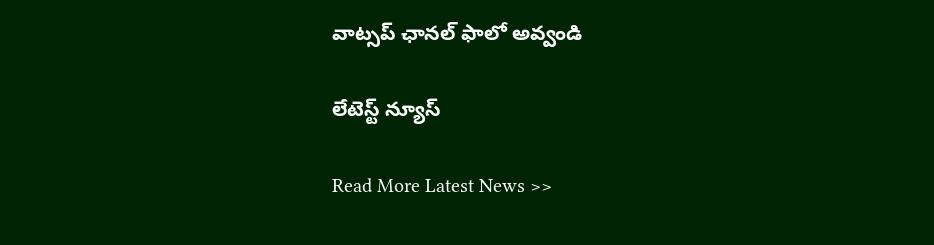వాట్స‌ప్ ఛాన‌ల్ ఫాలో అవ్వండి

లేటెస్ట్ న్యూస్‌

Read More Latest News >>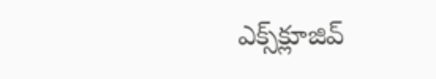ఎక్స్‌క్లూజివ్‌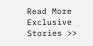Read More Exclusive Stories >>